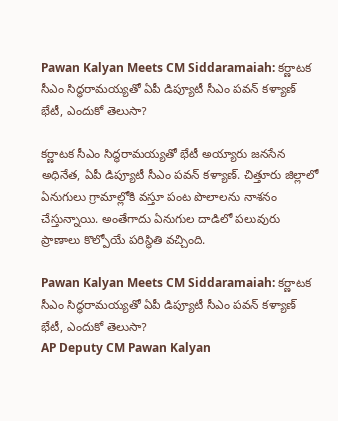Pawan Kalyan Meets CM Siddaramaiah: కర్ణాటక సీఎం సిద్ధరామయ్యతో ఏపీ డిప్యూటీ సీఎం పవన్‌ కళ్యాణ్ భేటీ, ఎందుకో తెలుసా?

కర్ణాటక సీఎం సిద్ధరామయ్యతో భేటీ అయ్యారు జనసేన అధినేత, ఏపీ డిప్యూటీ సీఎం పవన్ కళ్యాణ్. చిత్తూరు జిల్లాలో ఏనుగులు గ్రామాల్లోకి వస్తూ పంట పొలాలను నాశనం చేస్తున్నాయి. అంతేగాదు ఏనుగుల దాడిలో పలువురు ప్రాణాలు కొల్పోయే పరిస్థితి వచ్చింది.

Pawan Kalyan Meets CM Siddaramaiah: కర్ణాటక సీఎం సిద్ధరామయ్యతో ఏపీ డిప్యూటీ సీఎం పవన్‌ కళ్యాణ్ భేటీ, ఎందుకో తెలుసా?
AP Deputy CM Pawan Kalyan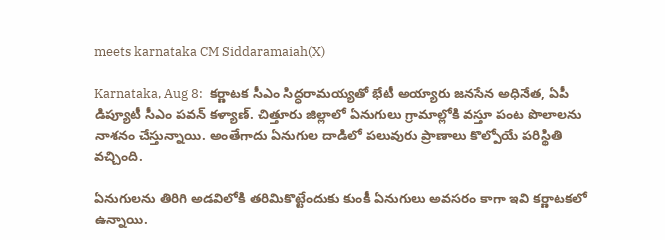meets karnataka CM Siddaramaiah(X)

Karnataka, Aug 8:  కర్ణాటక సీఎం సిద్ధరామయ్యతో భేటీ అయ్యారు జనసేన అధినేత, ఏపీ డిప్యూటీ సీఎం పవన్ కళ్యాణ్. చిత్తూరు జిల్లాలో ఏనుగులు గ్రామాల్లోకి వస్తూ పంట పొలాలను నాశనం చేస్తున్నాయి. అంతేగాదు ఏనుగుల దాడిలో పలువురు ప్రాణాలు కొల్పోయే పరిస్థితి వచ్చింది.

ఏనుగులను తిరిగి అడవిలోకి తరిమికొట్టేందుకు కుంకీ ఏనుగులు అవసరం కాగా ఇవి కర్ణాటకలో ఉన్నాయి.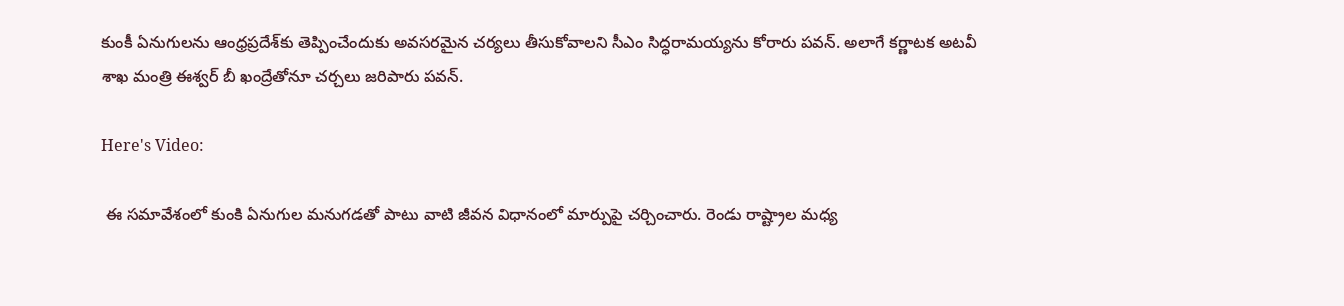కుంకీ ఏనుగులను ఆంధ్రప్రదేశ్‌కు తెప్పించేందుకు అవసరమైన చర్యలు తీసుకోవాలని సీఎం సిద్ధరామయ్యను కోరారు పవన్. అలాగే కర్ణాటక అటవీ శాఖ మంత్రి ఈశ్వర్ బీ ఖంద్రేతోనూ చర్చలు జరిపారు పవన్‌.

Here's Video:

 ఈ సమావేశంలో కుంకి ఏనుగుల మనుగడతో పాటు వాటి జీవన విధానంలో మార్పుపై చర్చించారు. రెండు రాష్ట్రాల మధ్య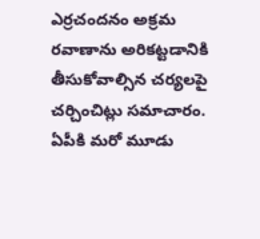ఎర్రచందనం అక్రమ రవాణాను అరికట్టడానికి తీసుకోవాల్సిన చర్యలపై చర్చించిట్లు సమాచారం.  ఏపీకి మరో మూడు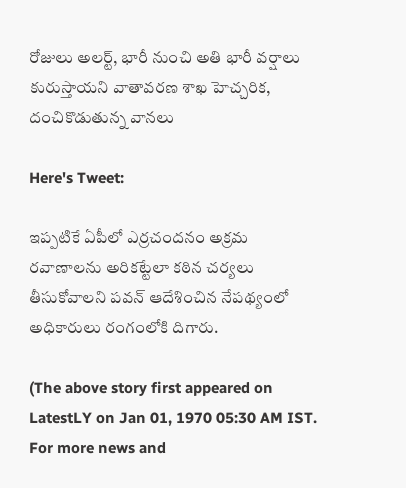రోజులు అలర్ట్, భారీ నుంచి అతి భారీ వర్షాలు కురుస్తాయని వాతావరణ శాఖ హెచ్చరిక, దంచికొడుతున్న వానలు

Here's Tweet:

ఇప్పటికే ఏపీలో ఎర్రచందనం అక్రమ రవాణాలను అరికట్టేలా కఠిన చర్యలు తీసుకోవాలని పవన్ ఆదేశించిన నేపథ్యంలో అధికారులు రంగంలోకి దిగారు.

(The above story first appeared on LatestLY on Jan 01, 1970 05:30 AM IST. For more news and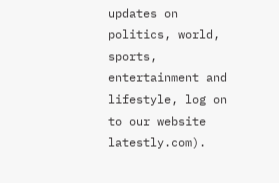updates on politics, world, sports, entertainment and lifestyle, log on to our website latestly.com).